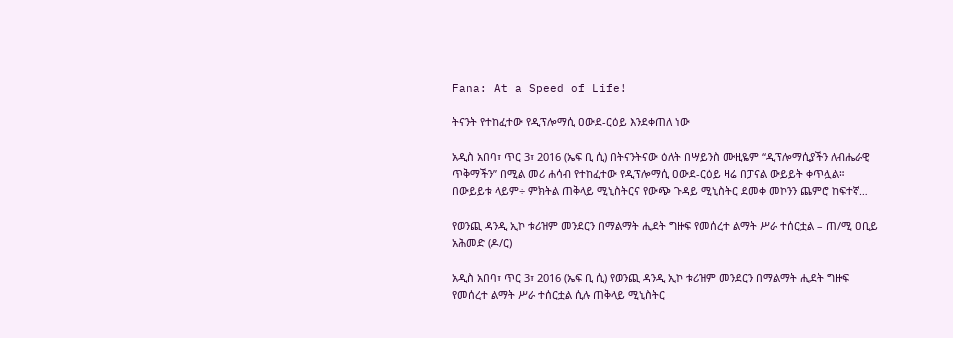Fana: At a Speed of Life!

ትናንት የተከፈተው የዲፕሎማሲ ዐውደ-ርዕይ እንደቀጠለ ነው

አዲስ አበባ፣ ጥር 3፣ 2016 (ኤፍ ቢ ሲ) በትናንትናው ዕለት በሣይንስ ሙዚዬም “ዲፕሎማሲያችን ለብሔራዊ ጥቅማችን” በሚል መሪ ሐሳብ የተከፈተው የዲፕሎማሲ ዐውደ-ርዕይ ዛሬ በፓናል ውይይት ቀጥሏል። በውይይቱ ላይም÷ ምክትል ጠቅላይ ሚኒስትርና የውጭ ጉዳይ ሚኒስትር ደመቀ መኮንን ጨምሮ ከፍተኛ…

የወንጪ ዳንዲ ኢኮ ቱሪዝም መንደርን በማልማት ሒደት ግዙፍ የመሰረተ ልማት ሥራ ተሰርቷል – ጠ/ሚ ዐቢይ አሕመድ (ዶ/ር)

አዲስ አበባ፣ ጥር 3፣ 2016 (ኤፍ ቢ ሲ) የወንጪ ዳንዲ ኢኮ ቱሪዝም መንደርን በማልማት ሒደት ግዙፍ የመሰረተ ልማት ሥራ ተሰርቷል ሲሉ ጠቅላይ ሚኒስትር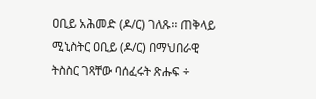ዐቢይ አሕመድ (ዶ/ር) ገለጹ፡፡ ጠቅላይ ሚኒስትር ዐቢይ (ዶ/ር) በማህበራዊ ትስስር ገጻቸው ባሰፈሩት ጽሑፍ ÷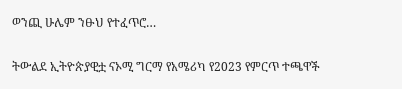ወንጪ ሁሌም ንፁህ የተፈጥሮ…

ትውልደ ኢትዮጵያዊቷ ናኦሚ ግርማ የአሜሪካ የ2023 የምርጥ ተጫዋች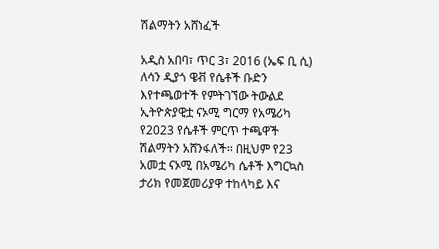ሽልማትን አሸነፈች

አዲስ አበባ፣ ጥር 3፣ 2016 (ኤፍ ቢ ሲ) ለሳን ዲያጎ ዌቭ የሴቶች ቡድን እየተጫወተች የምትገኘው ትውልደ ኢትዮጵያዊቷ ናኦሚ ግርማ የአሜሪካ የ2023 የሴቶች ምርጥ ተጫዋች ሽልማትን አሸንፋለች፡፡ በዚህም የ23 አመቷ ናኦሚ በአሜሪካ ሴቶች እግርኳስ ታሪክ የመጀመሪያዋ ተከላካይ እና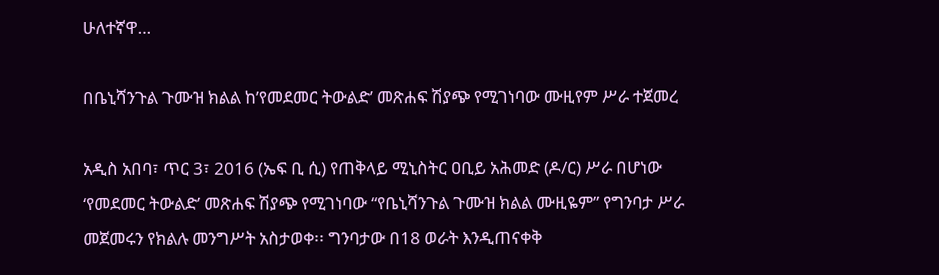ሁለተኛዋ…

በቤኒሻንጉል ጉሙዝ ክልል ከ’የመደመር ትውልድ’ መጽሐፍ ሽያጭ የሚገነባው ሙዚየም ሥራ ተጀመረ

አዲስ አበባ፣ ጥር 3፣ 2016 (ኤፍ ቢ ሲ) የጠቅላይ ሚኒስትር ዐቢይ አሕመድ (ዶ/ር) ሥራ በሆነው ‘የመደመር ትውልድ’ መጽሐፍ ሽያጭ የሚገነባው “የቤኒሻንጉል ጉሙዝ ክልል ሙዚዬም” የግንባታ ሥራ መጀመሩን የክልሉ መንግሥት አስታወቀ፡፡ ግንባታው በ18 ወራት እንዲጠናቀቅ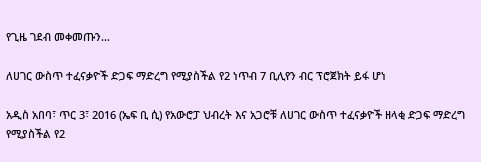የጊዜ ገደብ መቀመጡን…

ለሀገር ውስጥ ተፈናቃዮች ድጋፍ ማድረግ የሚያስችል የ2 ነጥብ 7 ቢሊየን ብር ፕሮጀክት ይፋ ሆነ

አዲስ አበባ፣ ጥር 3፣ 2016 (ኤፍ ቢ ሲ) የአውሮፓ ህብረት እና አጋሮቹ ለሀገር ውስጥ ተፈናቃዮች ዘላቂ ድጋፍ ማድረግ የሚያስችል የ2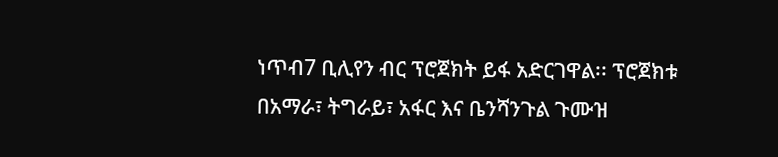ነጥብ7 ቢሊየን ብር ፕሮጀክት ይፋ አድርገዋል፡፡ ፕሮጀክቱ በአማራ፣ ትግራይ፣ አፋር እና ቤንሻንጉል ጉሙዝ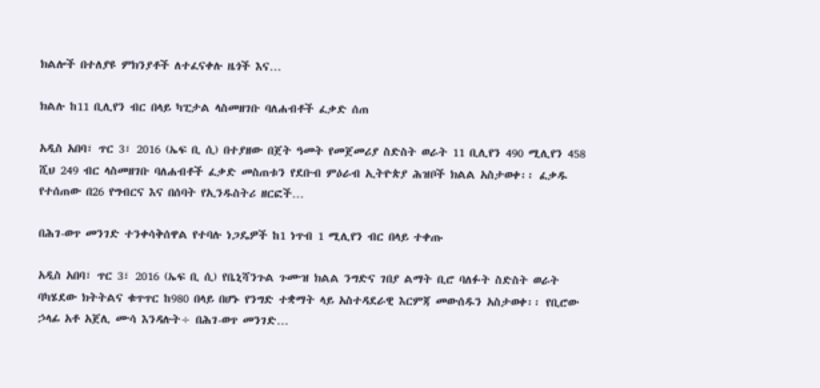ክልሎች በተለያዩ ምክንያቶች ለተፈናቀሉ ዜጎች እና…

ክልሉ ከ11 ቢሊየን ብር በላይ ካፒታል ላስመዘገቡ ባለሐብቶች ፈቃድ ሰጠ

አዲስ አበባ፣ ጥር 3፣ 2016 (ኤፍ ቢ ሲ) በተያዘው በጀት ዓመት የመጀመሪያ ስድስት ወራት 11 ቢሊየን 490 ሚሊየን 458 ሺህ 249 ብር ላስመዘገቡ ባለሐብቶች ፈቃድ መስጠቱን የደቡብ ምዕራብ ኢትዮጵያ ሕዝቦች ክልል አስታወቀ፡፡ ፈቃዱ የተሰጠው በ26 የግብርና እና በሰባት የኢንዱስትሪ ዘርፎች…

በሕገ-ወጥ መንገድ ተንቀሳቅሰዋል የተባሉ ነጋዴዎች ከ1 ነጥብ 1 ሚሊየን ብር በላይ ተቀጡ

አዲስ አበባ፣ ጥር 3፣ 2016 (ኤፍ ቢ ሲ) የቤኒሻንጉል ጉሙዝ ክልል ንግድና ገበያ ልማት ቢሮ ባለፉት ስድስት ወራት ባካሄደው ክትትልና ቁጥጥር ከ980 በላይ በሆኑ የንግድ ተቋማት ላይ አስተዳደራዊ እርምጃ መውሰዱን አስታወቀ፡፡ የቢሮው ኃላፊ አቶ አጀሊ ሙሳ እንዳሉት÷ በሕገ-ወጥ መንገድ…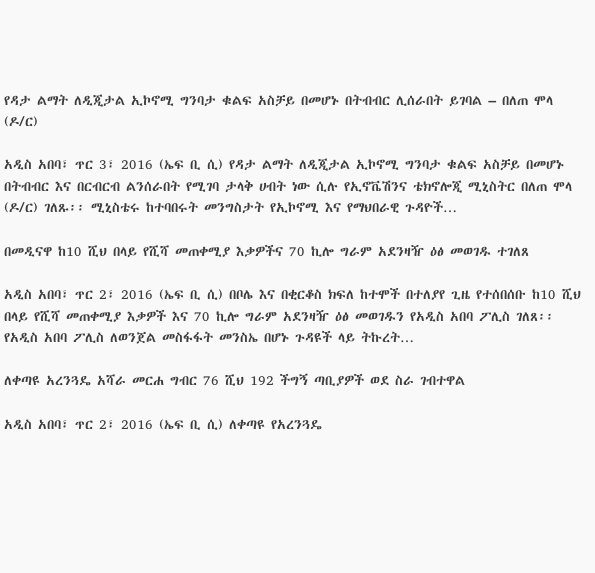የዳታ ልማት ለዲጂታል ኢኮኖሚ ግንባታ ቁልፍ አስቻይ በመሆኑ በትብብር ሊሰራበት ይገባል – በለጠ ሞላ (ዶ/ር)

አዲስ አበባ፣ ጥር 3፣ 2016 (ኤፍ ቢ ሲ) የዳታ ልማት ለዲጂታል ኢኮኖሚ ግንባታ ቁልፍ አስቻይ በመሆኑ በትብብር እና በርብርብ ልንሰራበት የሚገባ ታላቅ ሀብት ነው ሲሉ የኢኖቬሽንና ቴክኖሎጂ ሚኒስትር በለጠ ሞላ (ዶ/ር) ገለጹ፡፡ ሚኒስቴሩ ከተባበሩት መንግስታት የኢኮኖሚ እና የማህበራዊ ጉዳዮች…

በመዲናዋ ከ10 ሺህ በላይ የሺሻ መጠቀሚያ እቃዎችና 70 ኪሎ ግራም አደንዛዥ ዕፅ መወገዱ ተገለጸ

አዲስ አበባ፣ ጥር 2፣ 2016 (ኤፍ ቢ ሲ) በቦሌ እና በቂርቆስ ክፍለ ከተሞች በተለያየ ጊዜ የተሰበሰቡ ከ10 ሺህ በላይ የሺሻ መጠቀሚያ እቃዎች እና 70 ኪሎ ግራም አደንዛዥ ዕፅ መወገዱን የአዲስ አበባ ፖሊስ ገለጸ፡፡ የአዲስ አበባ ፖሊስ ለወንጀል መስፋፋት መንስኤ በሆኑ ጉዳዩች ላይ ትኩረት…

ለቀጣዩ አረንጓዴ አሻራ መርሐ ግብር 76 ሺህ 192 ችግኝ ጣቢያዎች ወደ ስራ ገብተዋል

አዲስ አበባ፣ ጥር 2፣ 2016 (ኤፍ ቢ ሲ) ለቀጣዩ የአረንጓዴ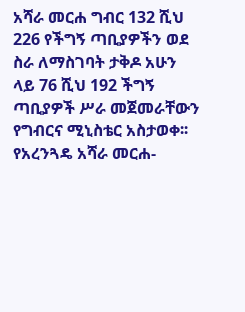አሻራ መርሐ ግብር 132 ሺህ 226 የችግኝ ጣቢያዎችን ወደ ስራ ለማስገባት ታቅዶ አሁን ላይ 76 ሺህ 192 ችግኝ ጣቢያዎች ሥራ መጀመራቸውን የግብርና ሚኒስቴር አስታወቀ፡፡ የአረንጓዴ አሻራ መርሐ-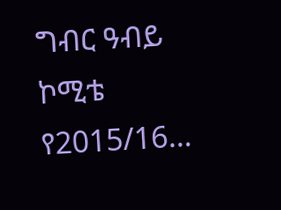ግብር ዓብይ ኮሚቴ የ2015/16…